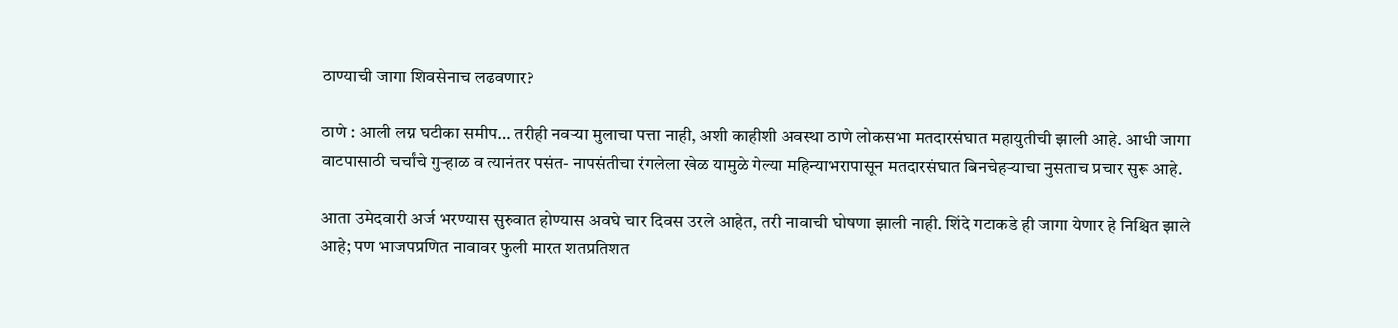ठाण्याची जागा शिवसेनाच लढवणार?

ठाणे : आली लग्न घटीका समीप… तरीही नवऱ्या मुलाचा पत्ता नाही, अशी काहीशी अवस्था ठाणे लोकसभा मतदारसंघात महायुतीची झाली आहे. आधी जागा वाटपासाठी चर्चांचे गुर्‍हाळ व त्यानंतर पसंत- नापसंतीचा रंगलेला खेळ यामुळे गेल्या महिन्याभरापासून मतदारसंघात बिनचेहऱ्याचा नुसताच प्रचार सुरू आहे.

आता उमेदवारी अर्ज भरण्यास सुरुवात होण्यास अवघे चार दिवस उरले आहेत, तरी नावाची घोषणा झाली नाही. शिंदे गटाकडे ही जागा येणार हे निश्चित झाले आहे; पण भाजपप्रणित नावावर फुली मारत शतप्रतिशत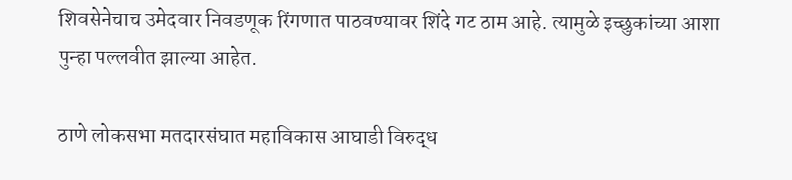शिवसेनेचाच उमेदवार निवडणूक रिंगणात पाठवण्यावर शिंदे गट ठाम आहे. त्यामुळे इच्छुकांच्या आशा पुन्हा पल्लवीत झाल्या आहेत.

ठाणे लोकसभा मतदारसंघात महाविकास आघाडी विरुद्ध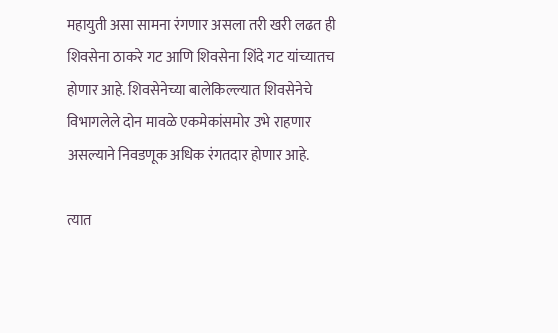महायुती असा सामना रंगणार असला तरी खरी लढत ही शिवसेना ठाकरे गट आणि शिवसेना शिंदे गट यांच्यातच होणार आहे. शिवसेनेच्या बालेकिल्ल्यात शिवसेनेचे विभागलेले दोन मावळे एकमेकांसमोर उभे राहणार असल्याने निवडणूक अधिक रंगतदार होणार आहे.

त्यात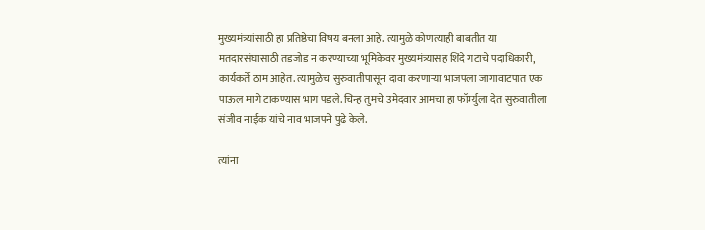मुख्यमंत्र्यांसाठी हा प्रतिष्ठेचा विषय बनला आहे. त्यामुळे कोणत्याही बाबतीत या मतदारसंघासाठी तडजोड न करण्याच्या भूमिकेवर मुख्यमंत्र्यासह शिंदे गटाचे पदाधिकारी, कार्यकर्ते ठाम आहेत. त्यामुळेच सुरुवातीपासून दावा करणाऱ्या भाजपला जागावाटपात एक पाऊल मागे टाकण्यास भाग पडले. चिन्ह तुमचे उमेदवार आमचा हा फॉर्म्युला देत सुरुवातीला संजीव नाईक यांचे नाव भाजपने पुढे केले.

त्यांना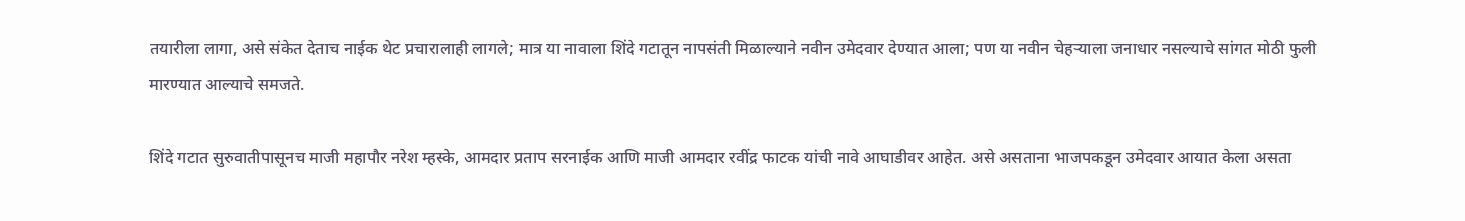तयारीला लागा, असे संकेत देताच नाईक थेट प्रचारालाही लागले; मात्र या नावाला शिंदे गटातून नापसंती मिळाल्याने नवीन उमेदवार देण्यात आला; पण या नवीन चेहऱ्याला जनाधार नसल्याचे सांगत मोठी फुली मारण्यात आल्याचे समजते.

शिंदे गटात सुरुवातीपासूनच माजी महापौर नरेश म्हस्के, आमदार प्रताप सरनाईक आणि माजी आमदार रवींद्र फाटक यांची नावे आघाडीवर आहेत. असे असताना भाजपकडून उमेदवार आयात केला असता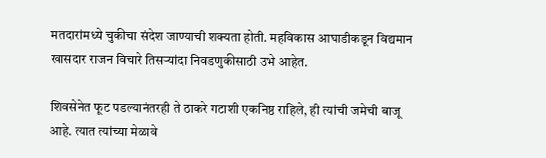मतदारांमध्ये चुकीचा संदेश जाण्याची शक्यता होती. महविकास आघाडीकडून विद्यमान खासदार राजन विचारे तिसऱ्यांदा निवडणुकीसाठी उभे आहेत.

शिवसेनेत फूट पडल्यानंतरही ते ठाकरे गटाशी एकनिष्ठ राहिले, ही त्यांची जमेची बाजू आहे. त्यात त्यांच्या मेळावे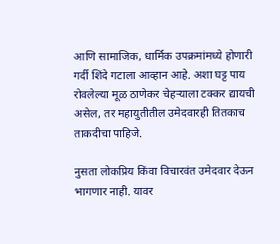आणि सामाजिक, धार्मिक उपक्रमांमध्ये होणारी गर्दी शिंदे गटाला आव्हान आहे. अशा घट्ट पाय रोवलेल्या मूळ ठाणेकर चेहऱ्याला टक्कर द्यायची असेल, तर महायुतीतील उमेदवारही तितकाच ताकदीचा पाहिजे.

नुसता लोकप्रिय किंवा विचारवंत उमेदवार देऊन भागणार नाही. यावर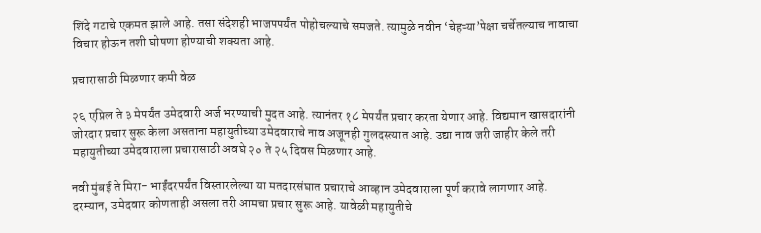शिंदे गटाचे एकमत झाले आहे. तसा संदेशही भाजपपर्यंत पोहोचल्याचे समजते. त्यामुळे नवीन ‘चेहऱ्या’पेक्षा चर्चेतल्याच नावाचा विचार होऊन तशी घोषणा होण्याची शक्यता आहे.

प्रचारासाठी मिळणार कमी वेळ

२६ एप्रिल ते ३ मेपर्यंत उमेदवारी अर्ज भरण्याची मुदत आहे. त्यानंतर १८ मेपर्यंत प्रचार करता येणार आहे. विद्यमान खासदारांनी जोरदार प्रचार सुरू केला असताना महायुतीच्या उमेदवाराचे नाव अजूनही गुलदस्त्यात आहे. उद्या नाव जरी जाहीर केले तरी महायुतीच्या उमेदवाराला प्रचारासाठी अवघे २० ते २५ दिवस मिळणार आहे.

नवी मुंबई ते मिरा- भाईंदरपर्यंत विस्तारलेल्या या मतदारसंघात प्रचाराचे आव्हान उमेदवाराला पूर्ण करावे लागणार आहे. दरम्यान, उमेदवार कोणताही असला तरी आमचा प्रचार सुरू आहे. यावेळी महायुतीचे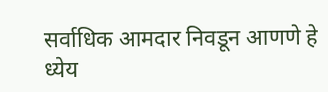सर्वाधिक आमदार निवडून आणणे हे ध्येय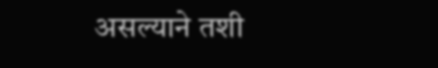असल्याने तशी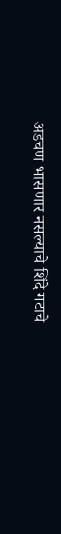अडचण भासणार नसल्याचे शिंदे गटाचे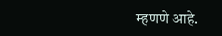म्हणणे आहे.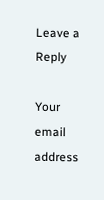Leave a Reply

Your email address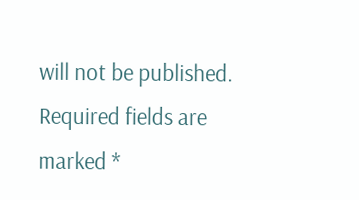will not be published. Required fields are marked *